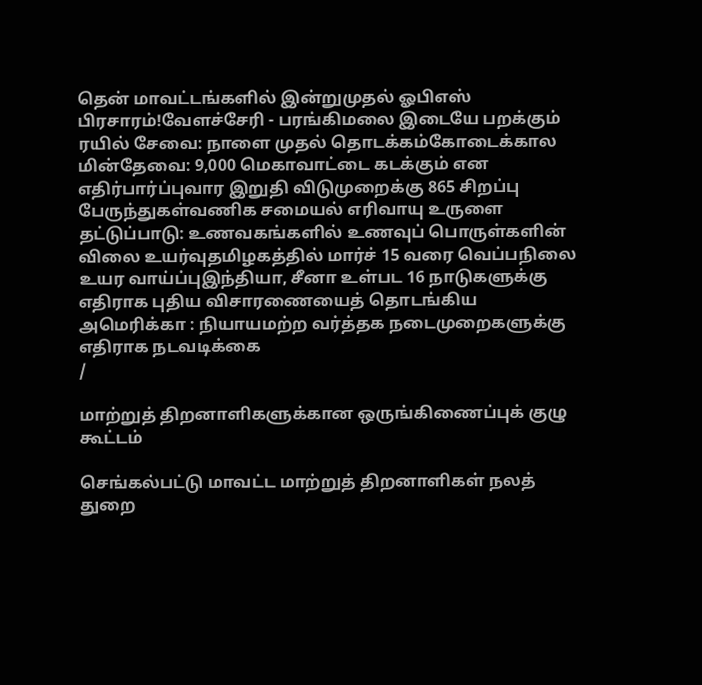தென் மாவட்டங்களில் இன்றுமுதல் ஓபிஎஸ் பிரசாரம்!வேளச்சேரி - பரங்கிமலை இடையே பறக்கும் ரயில் சேவை: நாளை முதல் தொடக்கம்கோடைக்கால மின்தேவை: 9,000 மெகாவாட்டை கடக்கும் என எதிர்பார்ப்புவார இறுதி விடுமுறைக்கு 865 சிறப்பு பேருந்துகள்வணிக சமையல் எரிவாயு உருளை தட்டுப்பாடு: உணவகங்களில் உணவுப் பொருள்களின் விலை உயர்வுதமிழகத்தில் மார்ச் 15 வரை வெப்பநிலை உயர வாய்ப்புஇந்தியா, சீனா உள்பட 16 நாடுகளுக்கு எதிராக புதிய விசாரணையைத் தொடங்கிய அமெரிக்கா : நியாயமற்ற வர்த்தக நடைமுறைகளுக்கு எதிராக நடவடிக்கை
/

மாற்றுத் திறனாளிகளுக்கான ஒருங்கிணைப்புக் குழு கூட்டம்

செங்கல்பட்டு மாவட்ட மாற்றுத் திறனாளிகள் நலத் துறை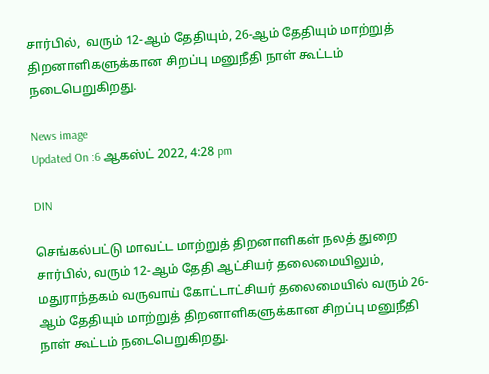சார்பில்,  வரும் 12-ஆம் தேதியும், 26-ஆம் தேதியும் மாற்றுத் திறனாளிகளுக்கான சிறப்பு மனுநீதி நாள் கூட்டம் நடைபெறுகிறது.

News image
Updated On :6 ஆகஸ்ட் 2022, 4:28 pm

DIN

செங்கல்பட்டு மாவட்ட மாற்றுத் திறனாளிகள் நலத் துறை சார்பில், வரும் 12-ஆம் தேதி ஆட்சியர் தலைமையிலும், மதுராந்தகம் வருவாய் கோட்டாட்சியர் தலைமையில் வரும் 26-ஆம் தேதியும் மாற்றுத் திறனாளிகளுக்கான சிறப்பு மனுநீதி நாள் கூட்டம் நடைபெறுகிறது.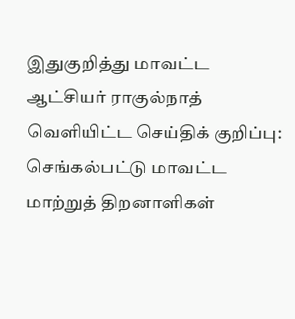இதுகுறித்து மாவட்ட ஆட்சியர் ராகுல்நாத் வெளியிட்ட செய்திக் குறிப்பு: செங்கல்பட்டு மாவட்ட மாற்றுத் திறனாளிகள்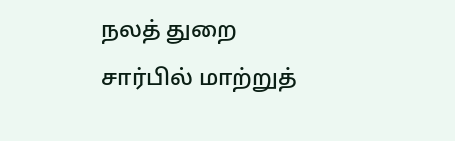நலத் துறை சார்பில் மாற்றுத்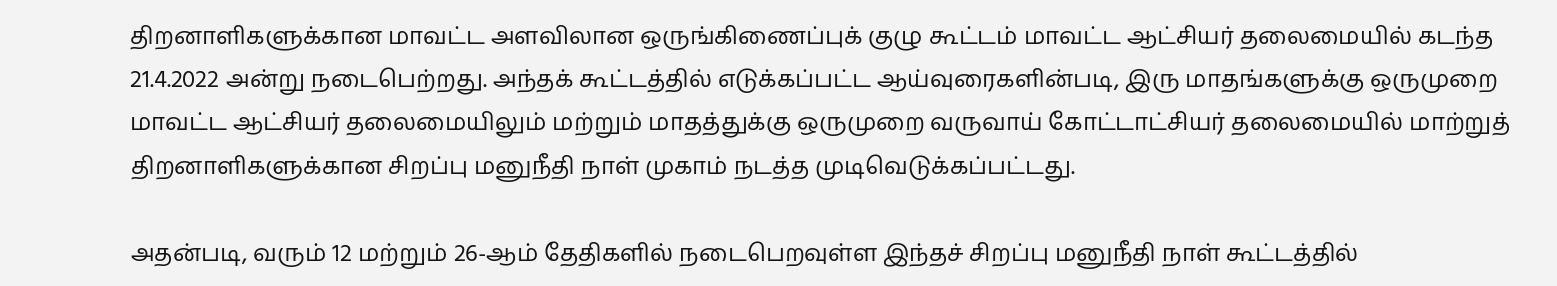திறனாளிகளுக்கான மாவட்ட அளவிலான ஒருங்கிணைப்புக் குழு கூட்டம் மாவட்ட ஆட்சியர் தலைமையில் கடந்த 21.4.2022 அன்று நடைபெற்றது. அந்தக் கூட்டத்தில் எடுக்கப்பட்ட ஆய்வுரைகளின்படி, இரு மாதங்களுக்கு ஒருமுறை மாவட்ட ஆட்சியர் தலைமையிலும் மற்றும் மாதத்துக்கு ஒருமுறை வருவாய் கோட்டாட்சியர் தலைமையில் மாற்றுத் திறனாளிகளுக்கான சிறப்பு மனுநீதி நாள் முகாம் நடத்த முடிவெடுக்கப்பட்டது.

அதன்படி, வரும் 12 மற்றும் 26-ஆம் தேதிகளில் நடைபெறவுள்ள இந்தச் சிறப்பு மனுநீதி நாள் கூட்டத்தில்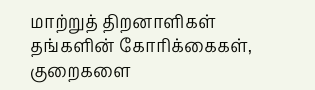மாற்றுத் திறனாளிகள் தங்களின் கோரிக்கைகள், குறைகளை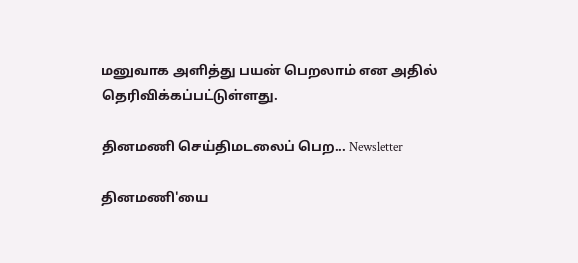மனுவாக அளித்து பயன் பெறலாம் என அதில் தெரிவிக்கப்பட்டுள்ளது.

தினமணி செய்திமடலைப் பெற... Newsletter

தினமணி'யை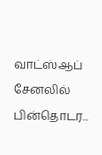வாட்ஸ்ஆப் சேனலில் பின்தொடர...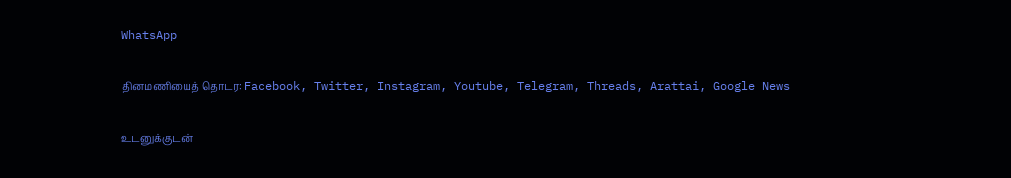WhatsApp

தினமணியைத் தொடர: Facebook, Twitter, Instagram, Youtube, Telegram, Threads, Arattai, Google News

உடனுக்குடன்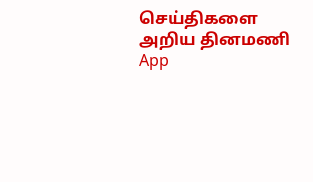செய்திகளை அறிய தினமணி App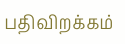பதிவிறக்கம்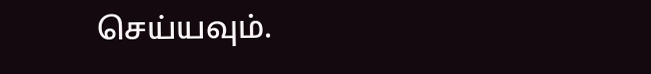செய்யவும்.